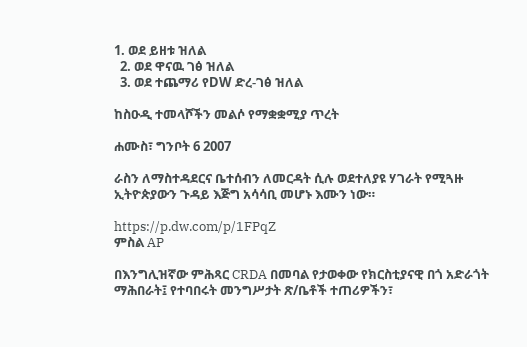1. ወደ ይዘቱ ዝለል
  2. ወደ ዋናዉ ገፅ ዝለል
  3. ወደ ተጨማሪ የDW ድረ-ገፅ ዝለል

ከስዑዲ ተመላሾችን መልሶ የማቋቋሚያ ጥረት

ሐሙስ፣ ግንቦት 6 2007

ራስን ለማስተዳደርና ቤተሰብን ለመርዳት ሲሉ ወደተለያዩ ሃገራት የሚጓዙ ኢትዮጵያውን ጉዳይ እጅግ አሳሳቢ መሆኑ እሙን ነው።

https://p.dw.com/p/1FPqZ
ምስል AP

በእንግሊዝኛው ምሕጻር CRDA በመባል የታወቀው የክርስቲያናዊ በጎ አድራጎት ማሕበራት፤ የተባበሩት መንግሥታት ጽ/ቤቶች ተጠሪዎችን፣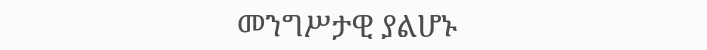መንግሥታዊ ያልሆኑ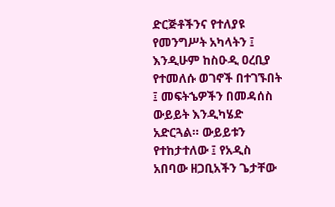ድርጅቶችንና የተለያዩ የመንግሥት አካላትን ፤ እንዲሁም ከስዑዲ ዐረቢያ የተመለሱ ወገኖች በተገኙበት ፤ መፍትኄዎችን በመዳሰስ ውይይት እንዲካሄድ አድርጓል። ውይይቱን የተከታተለው ፤ የአዲስ አበባው ዘጋቢአችን ጌታቸው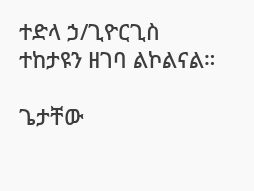ተድላ ኃ/ጊዮርጊስ ተከታዩን ዘገባ ልኮልናል።

ጌታቸው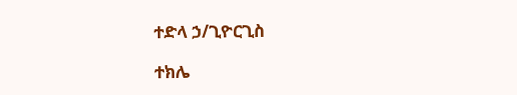ተድላ ኃ/ጊዮርጊስ

ተክሌ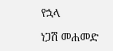የኋላ

ነጋሽ መሐመድ